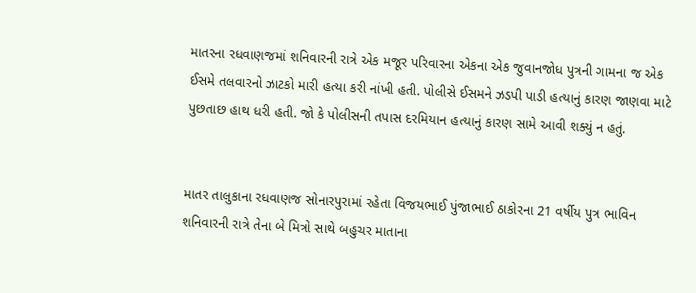માતરના રધવાણજમાં શનિવારની રાત્રે એક મજૂર પરિવારના એકના એક જુવાનજોધ પુત્રની ગામના જ એક ઈસમે તલવારનો ઝાટકો મારી હત્યા કરી નાંખી હતી. પોલીસે ઈસમને ઝડપી પાડી હત્યાનું કારણ જાણવા માટે પુછતાછ હાથ ધરી હતી. જો કે પોલીસની તપાસ દરમિયાન હત્યાનું કારણ સામે આવી શક્યું ન હતું.


માતર તાલુકાના રધવાણજ સોનારપુરામાં રહેતા વિજયભાઈ પુંજાભાઈ ઠાકોરના 21 વર્ષીય પુત્ર ભાવિન શનિવારની રાત્રે તેના બે મિત્રો સાથે બહુચર માતાના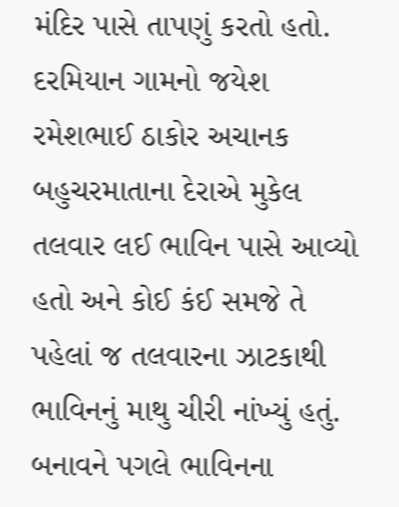મંદિર પાસે તાપણું કરતો હતો. દરમિયાન ગામનો જયેશ રમેશભાઈ ઠાકોર અચાનક બહુચરમાતાના દેરાએ મુકેલ તલવાર લઈ ભાવિન પાસે આવ્યો હતો અને કોઈ કંઈ સમજે તે પહેલાં જ તલવારના ઝાટકાથી ભાવિનનું માથુ ચીરી નાંખ્યું હતું. બનાવને પગલે ભાવિનના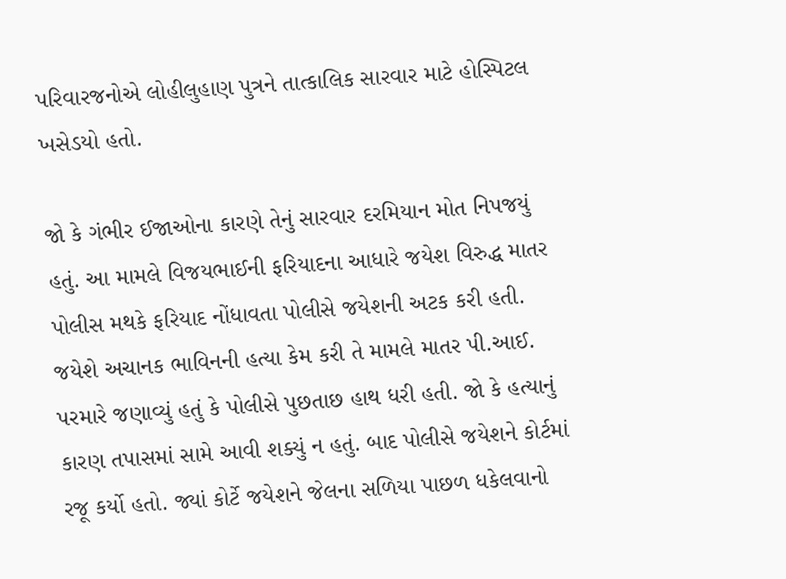પરિવારજનોએ લોહીલુહાણ પુત્રને તાત્કાલિક સારવાર માટે હોસ્પિટલ ખસેડયો હતો.

જો કે ગંભીર ઈજાઓના કારણે તેનું સારવાર દરમિયાન મોત નિપજયું હતું. આ મામલે વિજયભાઈની ફરિયાદના આધારે જયેશ વિરુદ્ધ માતર પોલીસ મથકે ફરિયાદ નોંધાવતા પોલીસે જયેશની અટક કરી હતી. જયેશે અચાનક ભાવિનની હત્યા કેમ કરી તે મામલે માતર પી.આઈ. પરમારે જણાવ્યું હતું કે પોલીસે પુછતાછ હાથ ધરી હતી. જો કે હત્યાનું કારણ તપાસમાં સામે આવી શક્યું ન હતું. બાદ પોલીસે જયેશને કોર્ટમાં રજૂ કર્યો હતો. જ્યાં કોર્ટે જયેશને જેલના સળિયા પાછળ ધકેલવાનો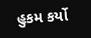હુકમ કર્યો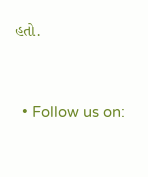હતો.


  • Follow us on: